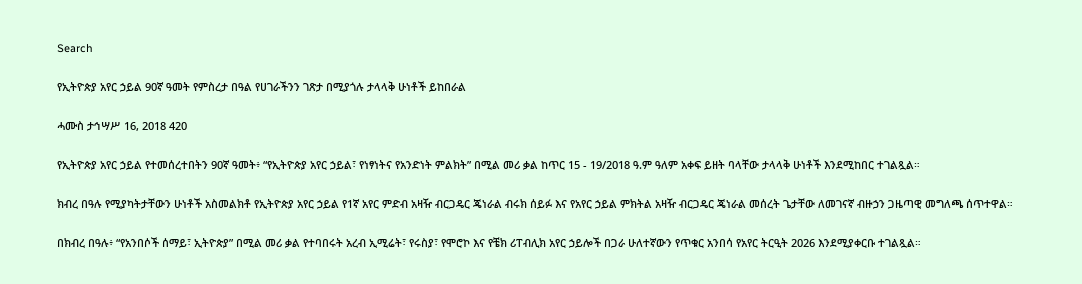Search

የኢትዮጵያ አየር ኃይል 90ኛ ዓመት የምስረታ በዓል የሀገራችንን ገጽታ በሚያጎሉ ታላላቅ ሁነቶች ይከበራል

ሓሙስ ታኅሣሥ 16, 2018 420

የኢትዮጵያ አየር ኃይል የተመሰረተበትን 90ኛ ዓመት፥ “የኢትዮጵያ አየር ኃይል፣ የነፃነትና የአንድነት ምልክት” በሚል መሪ ቃል ከጥር 15 - 19/2018 ዓ.ም ዓለም አቀፍ ይዘት ባላቸው ታላላቅ ሁነቶች እንደሚከበር ተገልጿል።

ክብረ በዓሉ የሚያካትታቸውን ሁነቶች አስመልክቶ የኢትዮጵያ አየር ኃይል የ1ኛ አየር ምድብ አዛዥ ብርጋዴር ጄነራል ብሩክ ሰይፉ እና የአየር ኃይል ምክትል አዛዥ ብርጋዴር ጄነራል መሰረት ጌታቸው ለመገናኛ ብዙኃን ጋዜጣዊ መግለጫ ሰጥተዋል።

በክብረ በዓሉ፥ “የአንበሶች ሰማይ፣ ኢትዮጵያ” በሚል መሪ ቃል የተባበሩት አረብ ኢሚሬት፣ የሩስያ፣ የሞሮኮ እና የቼክ ሪፐብሊክ አየር ኃይሎች በጋራ ሁለተኛውን የጥቁር አንበሳ የአየር ትርዒት 2026 እንደሚያቀርቡ ተገልጿል።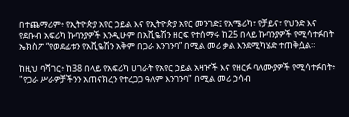በተጨማሪም፥ የኢትዮጵያ አየር ኃይል እና የኢትዮጵያ አየር መንገድ፤ የአሜሪካ፣ የቻይና፣ የህንድ እና የደቡብ አፍሪካ ኩባንያዎች እንዲሁም በአቪዬሽን ዘርፍ የተሰማሩ ከ25 በላይ ኩባንያዎች የሚሳተፉበት ኤክስፖ “የወደፊቱን የአቪዬሽን አቅም በጋራ እንገንባ” በሚል መሪ ቃል እንደሚካሄድ ተጠቅሷል።

ከዚህ ባሻገር፥ ከ38 በላይ የአፍሪካ ሀገራት የአየር ኃይል አዛዦች እና የዘርፉ ባለሙያዎች የሚሳተፉበት፥ "የጋራ ሥራዎቻችንን አጠናክረን የተረጋጋ ዓለም እንገንባ" በሚል መሪ ኃሳብ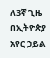ለ3ኛ ጊዜ በኢትዮጵያ አየር ኃይል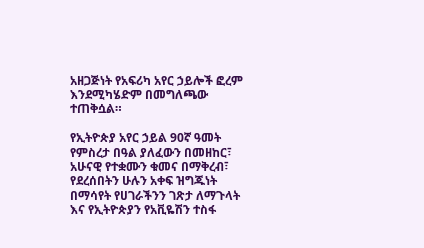አዘጋጅነት የአፍሪካ አየር ኃይሎች ፎረም እንደሚካሄድም በመግለጫው ተጠቅሷል።

የኢትዮጵያ አየር ኃይል 90ኛ ዓመት የምስረታ በዓል ያለፈውን በመዘከር፣ አሁናዊ የተቋሙን ቁመና በማቅረብ፣ የደረሰበትን ሁሉን አቀፍ ዝግጁነት በማሳየት የሀገራችንን ገጽታ ለማጉላት እና የኢትዮጵያን የአቪዬሽን ተስፋ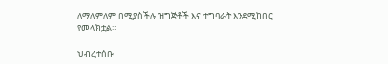ለማለምለም በሚያስችሉ ዝግጅቶች እና ተግባራት እንደሚከበር የመላክቷል።

ህብረተሰቡ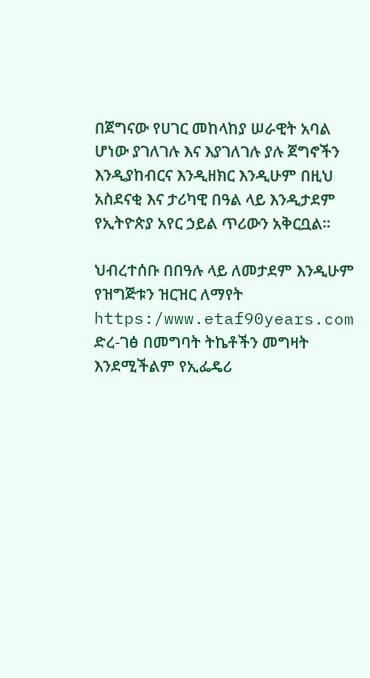በጀግናው የሀገር መከላከያ ሠራዊት አባል ሆነው ያገለገሉ እና እያገለገሉ ያሉ ጀግኖችን እንዲያከብርና እንዲዘክር እንዲሁም በዚህ አስደናቂ እና ታሪካዊ በዓል ላይ እንዲታደም የኢትዮጵያ አየር ኃይል ጥሪውን አቅርቧል።

ህብረተሰቡ በበዓሉ ላይ ለመታደም እንዲሁም የዝግጅቱን ዝርዝር ለማየት https:/www.etaf90years.com ድረ-ገፅ በመግባት ትኬቶችን መግዛት እንደሚችልም የኢፌዴሪ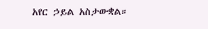አየር ኃይል አስታውቋል።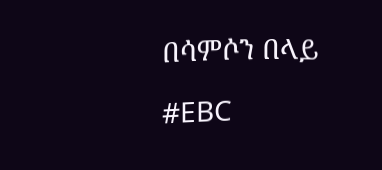በሳምሶን በላይ

#EBC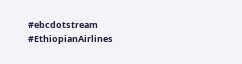#ebcdotstream #EthiopianAirlines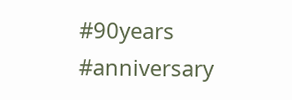#90years #anniversary